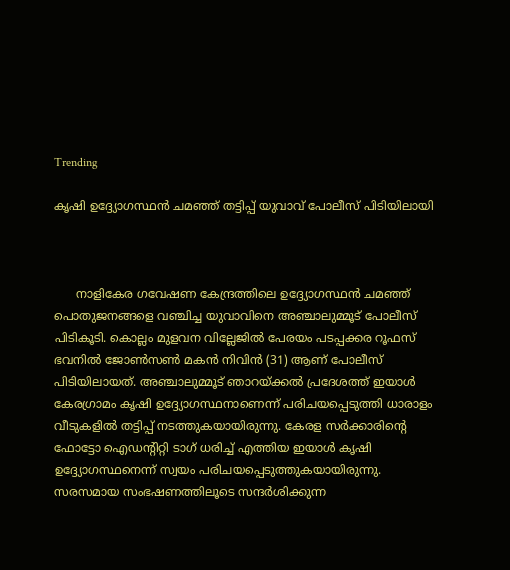Trending

കൃഷി ഉദ്ദ്യോഗസ്ഥന്‍ ചമഞ്ഞ് തട്ടിപ്പ് യുവാവ് പോലീസ് പിടിയിലായി



      നാളികേര ഗവേഷണ കേന്ദ്രത്തിലെ ഉദ്ദ്യോഗസ്ഥന്‍ ചമഞ്ഞ് പൊതുജനങ്ങളെ വഞ്ചിച്ച യുവാവിനെ അഞ്ചാലുമ്മൂട് പോലീസ് പിടികൂടി. കൊല്ലം മുളവന വില്ലേജില്‍ പേരയം പടപ്പക്കര റൂഫസ് ഭവനില്‍ ജോണ്‍സണ്‍ മകന്‍ നിവിന്‍ (31) ആണ് പോലീസ് പിടിയിലായത്. അഞ്ചാലുമ്മൂട് ഞാറയ്ക്കല്‍ പ്രദേശത്ത് ഇയാള്‍ കേരഗ്രാമം കൃഷി ഉദ്ദ്യോഗസ്ഥനാണെന്ന് പരിചയപ്പെടുത്തി ധാരാളം വീടുകളില്‍ തട്ടിപ്പ് നടത്തുകയായിരുന്നു. കേരള സര്‍ക്കാരിന്‍റെ ഫോട്ടോ ഐഡന്‍റിറ്റി ടാഗ് ധരിച്ച് എത്തിയ ഇയാള്‍ കൃഷി ഉദ്ദ്യോഗസ്ഥനെന്ന് സ്വയം പരിചയപ്പെടുത്തുകയായിരുന്നു. സരസമായ സംഭഷണത്തിലൂടെ സന്ദര്‍ശിക്കുന്ന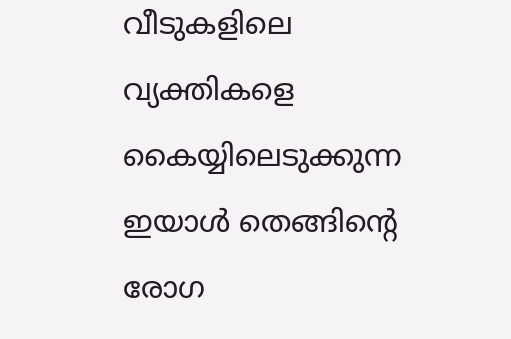വീടുകളിലെ വ്യക്തികളെ കൈയ്യിലെടുക്കുന്ന ഇയാള്‍ തെങ്ങിന്‍റെ രോഗ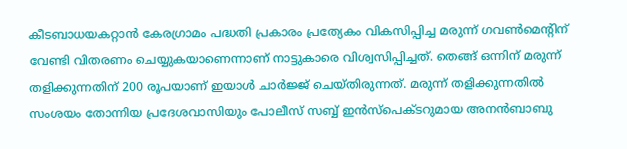കീടബാധയകറ്റാന്‍ കേരഗ്രാമം പദ്ധതി പ്രകാരം പ്രത്യേകം വികസിപ്പിച്ച മരുന്ന് ഗവണ്‍മെന്‍റിന് വേണ്ടി വിതരണം ചെയ്യുകയാണെന്നാണ് നാട്ടുകാരെ വിശ്വസിപ്പിച്ചത്. തെങ്ങ് ഒന്നിന് മരുന്ന് തളിക്കുന്നതിന് 200 രൂപയാണ് ഇയാള്‍ ചാര്‍ജ്ജ് ചെയ്തിരുന്നത്. മരുന്ന് തളിക്കുന്നതില്‍ സംശയം തോന്നിയ പ്രദേശവാസിയും പോലീസ് സബ്ബ് ഇന്‍സ്പെക്ടറുമായ അനന്‍ബാബു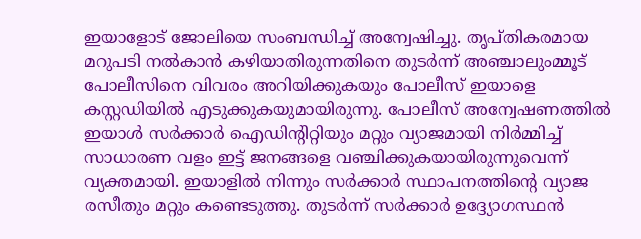ഇയാളോട് ജോലിയെ സംബന്ധിച്ച് അന്വേഷിച്ചു. തൃപ്തികരമായ മറുപടി നല്‍കാന്‍ കഴിയാതിരുന്നതിനെ തുടര്‍ന്ന് അഞ്ചാലുംമ്മൂട് പോലീസിനെ വിവരം അറിയിക്കുകയും പോലീസ് ഇയാളെ കസ്റ്റഡിയില്‍ എടുക്കുകയുമായിരുന്നു. പോലീസ് അന്വേഷണത്തില്‍ ഇയാള്‍ സര്‍ക്കാര്‍ ഐഡിന്‍റിറ്റിയും മറ്റും വ്യാജമായി നിര്‍മ്മിച്ച് സാധാരണ വളം ഇട്ട് ജനങ്ങളെ വഞ്ചിക്കുകയായിരുന്നുവെന്ന് വ്യക്തമായി. ഇയാളില്‍ നിന്നും സര്‍ക്കാര്‍ സ്ഥാപനത്തിന്‍റെ വ്യാജ രസീതും മറ്റും കണ്ടെടുത്തു. തുടര്‍ന്ന് സര്‍ക്കാര്‍ ഉദ്ദ്യോഗസ്ഥന്‍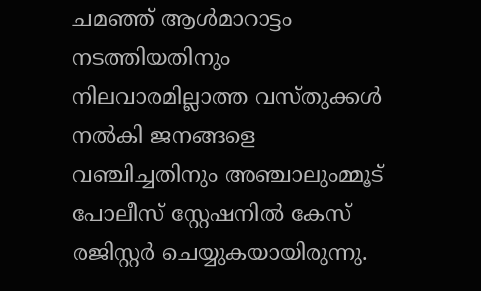ചമഞ്ഞ് ആള്‍മാറാട്ടം നടത്തിയതിനും നിലവാരമില്ലാത്ത വസ്തുക്കള്‍ നല്‍കി ജനങ്ങളെ വഞ്ചിച്ചതിനും അഞ്ചാലുംമ്മൂട് പോലീസ് സ്റ്റേഷനില്‍ കേസ് രജിസ്റ്റര്‍ ചെയ്യുകയായിരുന്നു.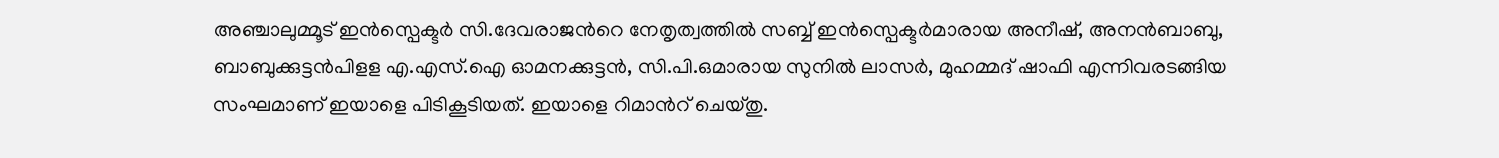അഞ്ചാലുമ്മൂട് ഇന്‍സ്പെക്ടര്‍ സി.ദേവരാജന്‍റെ നേതൃത്വത്തില്‍ സബ്ബ് ഇന്‍സ്പെക്ടര്‍മാരായ അനീഷ്, അനന്‍ബാബു, ബാബുക്കുട്ടന്‍പിളള എ.എസ്.ഐ ഓമനക്കുട്ടന്‍, സി.പി.ഒമാരായ സുനില്‍ ലാസര്‍, മുഹമ്മദ് ഷാഫി എന്നിവരടങ്ങിയ സംഘമാണ് ഇയാളെ പിടികൂടിയത്. ഇയാളെ റിമാന്‍റ് ചെയ്തു.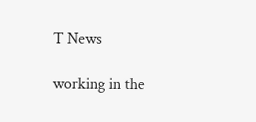T News

working in the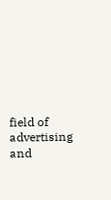field of advertising and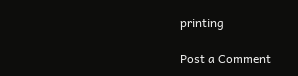printing

Post a Comment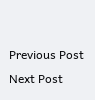Previous Post Next Post